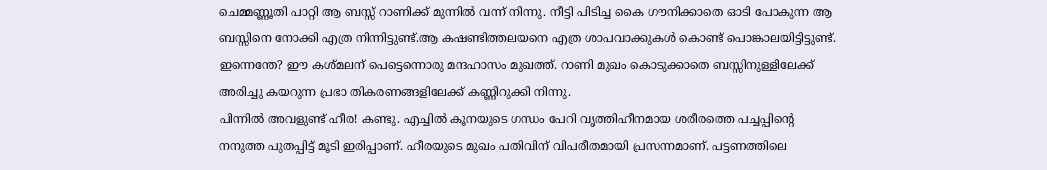ചെമ്മണ്ണൂതി പാറ്റി ആ ബസ്സ് റാണിക്ക് മുന്നിൽ വന്ന് നിന്നു. നീട്ടി പിടിച്ച കൈ ഗൗനിക്കാതെ ഓടി പോകുന്ന ആ ബസ്സിനെ നോക്കി എത്ര നിന്നിട്ടുണ്ട്.ആ കഷണ്ടിത്തലയനെ എത്ര ശാപവാക്കുകൾ കൊണ്ട് പൊങ്കാലയിട്ടിട്ടുണ്ട്. ഇന്നെന്തേ? ഈ കശ്മലന് പെട്ടെന്നൊരു മന്ദഹാസം മുഖത്ത്. റാണി മുഖം കൊടുക്കാതെ ബസ്സിനുള്ളിലേക്ക് അരിച്ചു കയറുന്ന പ്രഭാ തികരണങ്ങളിലേക്ക് കണ്ണിറുക്കി നിന്നു.
പിന്നിൽ അവളുണ്ട് ഹീര! കണ്ടു. എച്ചിൽ കൂനയുടെ ഗന്ധം പേറി വൃത്തിഹീനമായ ശരീരത്തെ പച്ചപ്പിന്റെ നനുത്ത പുതപ്പിട്ട് മൂടി ഇരിപ്പാണ്. ഹീരയുടെ മുഖം പതിവിന് വിപരീതമായി പ്രസന്നമാണ്. പട്ടണത്തിലെ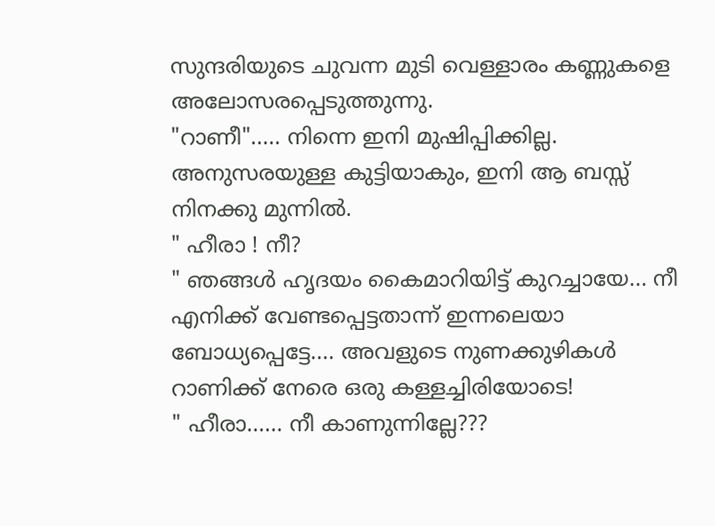സുന്ദരിയുടെ ചുവന്ന മുടി വെള്ളാരം കണ്ണുകളെ അലോസരപ്പെടുത്തുന്നു.
"റാണീ"..... നിന്നെ ഇനി മുഷിപ്പിക്കില്ല. അനുസരയുള്ള കുട്ടിയാകും, ഇനി ആ ബസ്സ് നിനക്കു മുന്നിൽ.
" ഹീരാ ! നീ?
" ഞങ്ങൾ ഹൃദയം കൈമാറിയിട്ട് കുറച്ചായേ... നീ എനിക്ക് വേണ്ടപ്പെട്ടതാന്ന് ഇന്നലെയാ ബോധ്യപ്പെട്ടേ.... അവളുടെ നുണക്കുഴികൾ റാണിക്ക് നേരെ ഒരു കള്ളച്ചിരിയോടെ!
" ഹീരാ...... നീ കാണുന്നില്ലേ???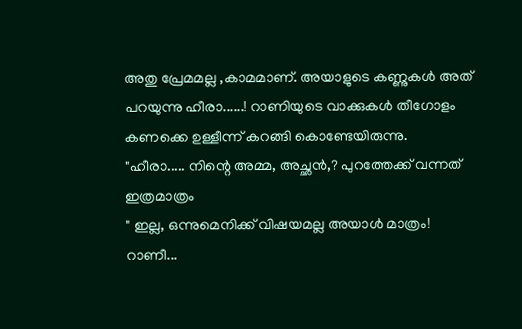അതു പ്രേമമല്ല ,കാമമാണ്. അയാളുടെ കണ്ണുകൾ അത് പറയുന്നു ഹീരാ......! റാണിയുടെ വാക്കുകൾ തീഗോളം കണക്കെ ഉള്ളീന്ന് കറങ്ങി കൊണ്ടേയിരുന്നു.
"ഹീരാ..... നിന്റെ അമ്മ, അച്ഛൻ,? പുറത്തേക്ക് വന്നത് ഇത്രമാത്രം
" ഇല്ല, ഒന്നുമെനിക്ക് വിഷയമല്ല അയാൾ മാത്രം! റാണീ...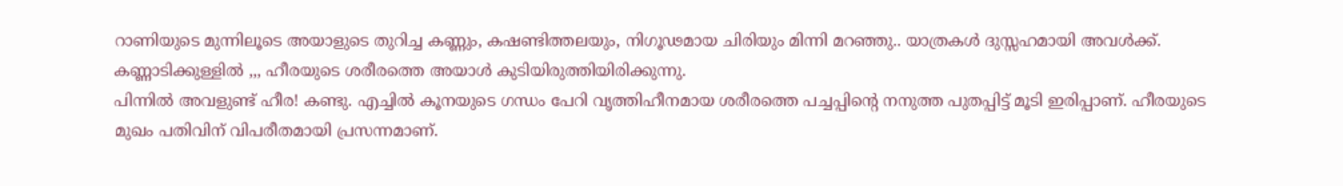റാണിയുടെ മുന്നിലൂടെ അയാളുടെ തുറിച്ച കണ്ണും, കഷണ്ടിത്തലയും, നിഗൂഢമായ ചിരിയും മിന്നി മറഞ്ഞു.. യാത്രകൾ ദുസ്സഹമായി അവൾക്ക്.
കണ്ണാടിക്കുള്ളിൽ ,,, ഹീരയുടെ ശരീരത്തെ അയാൾ കുടിയിരുത്തിയിരിക്കുന്നു.
പിന്നിൽ അവളുണ്ട് ഹീര! കണ്ടു. എച്ചിൽ കൂനയുടെ ഗന്ധം പേറി വൃത്തിഹീനമായ ശരീരത്തെ പച്ചപ്പിന്റെ നനുത്ത പുതപ്പിട്ട് മൂടി ഇരിപ്പാണ്. ഹീരയുടെ മുഖം പതിവിന് വിപരീതമായി പ്രസന്നമാണ്.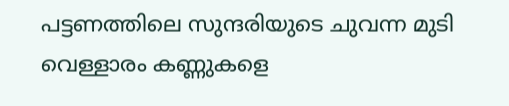പട്ടണത്തിലെ സുന്ദരിയുടെ ചുവന്ന മുടി വെള്ളാരം കണ്ണുകളെ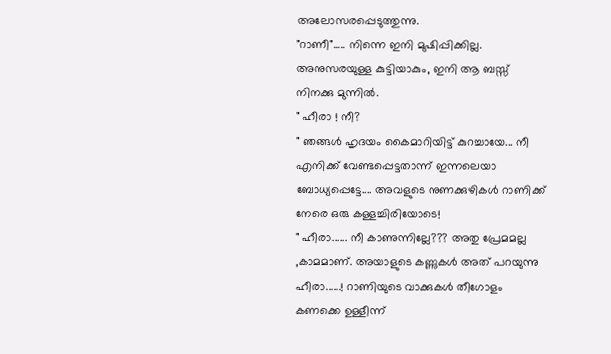അലോസരപ്പെടുത്തുന്നു.
"റാണീ"..... നിന്നെ ഇനി മുഷിപ്പിക്കില്ല. അനുസരയുള്ള കുട്ടിയാകും, ഇനി ആ ബസ്സ് നിനക്കു മുന്നിൽ.
" ഹീരാ ! നീ?
" ഞങ്ങൾ ഹൃദയം കൈമാറിയിട്ട് കുറച്ചായേ... നീ എനിക്ക് വേണ്ടപ്പെട്ടതാന്ന് ഇന്നലെയാ ബോധ്യപ്പെട്ടേ.... അവളുടെ നുണക്കുഴികൾ റാണിക്ക് നേരെ ഒരു കള്ളച്ചിരിയോടെ!
" ഹീരാ...... നീ കാണുന്നില്ലേ??? അതു പ്രേമമല്ല ,കാമമാണ്. അയാളുടെ കണ്ണുകൾ അത് പറയുന്നു ഹീരാ......! റാണിയുടെ വാക്കുകൾ തീഗോളം കണക്കെ ഉള്ളീന്ന്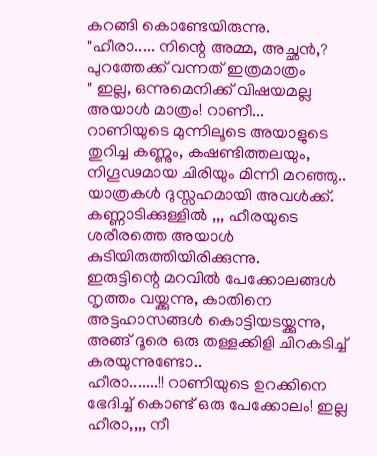കറങ്ങി കൊണ്ടേയിരുന്നു.
"ഹീരാ..... നിന്റെ അമ്മ, അച്ഛൻ,? പുറത്തേക്ക് വന്നത് ഇത്രമാത്രം
" ഇല്ല, ഒന്നുമെനിക്ക് വിഷയമല്ല അയാൾ മാത്രം! റാണീ...
റാണിയുടെ മുന്നിലൂടെ അയാളുടെ തുറിച്ച കണ്ണും, കഷണ്ടിത്തലയും, നിഗൂഢമായ ചിരിയും മിന്നി മറഞ്ഞു.. യാത്രകൾ ദുസ്സഹമായി അവൾക്ക്.
കണ്ണാടിക്കുള്ളിൽ ,,, ഹീരയുടെ ശരീരത്തെ അയാൾ കുടിയിരുത്തിയിരിക്കുന്നു.
ഇരുട്ടിന്റെ മറവിൽ പേക്കോലങ്ങൾ നൃത്തം വയ്ക്കുന്നു, കാതിനെ അട്ടഹാസങ്ങൾ കൊട്ടിയടയ്ക്കുന്നു, അങ്ങ് ദൂരെ ഒരു തള്ളക്കിളി ചിറകടിച്ച് കരയുന്നുണ്ടോ..
ഹീരാ.......!! റാണിയുടെ ഉറക്കിനെ ഭേദിച്ച് കൊണ്ട് ഒരു പേക്കോലം! ഇല്ല ഹീരാ,,,, നീ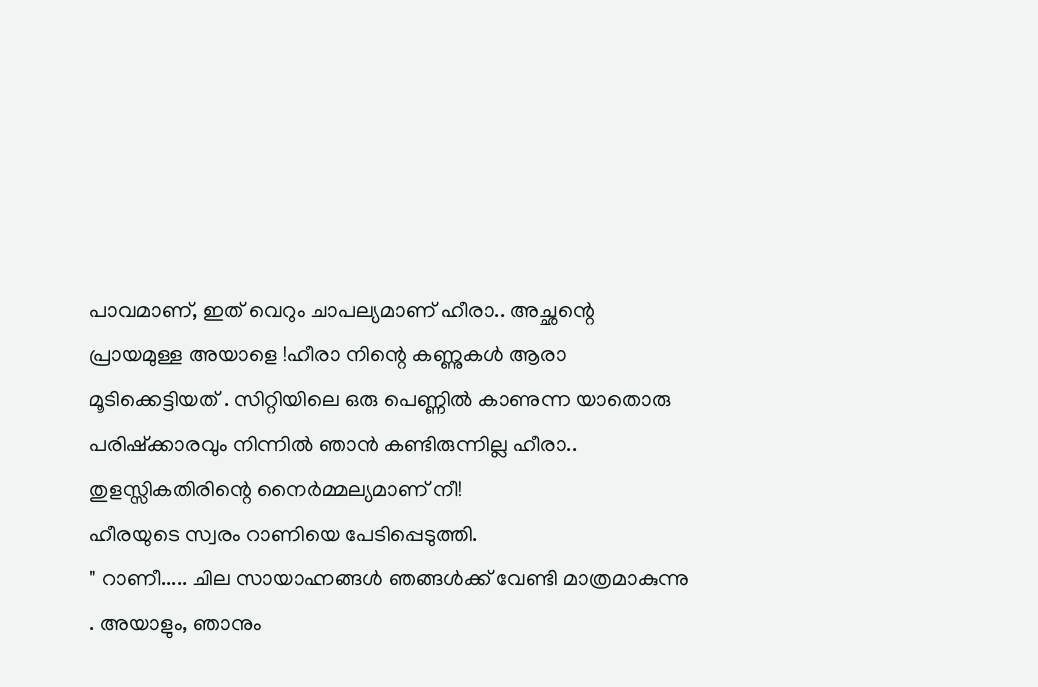പാവമാണ്, ഇത് വെറും ചാപല്യമാണ് ഹീരാ.. അച്ഛന്റെ പ്രായമുള്ള അയാളെ !ഹീരാ നിന്റെ കണ്ണുകൾ ആരാ മൂടിക്കെട്ടിയത് . സിറ്റിയിലെ ഒരു പെണ്ണിൽ കാണുന്ന യാതൊരു പരിഷ്ക്കാരവും നിന്നിൽ ഞാൻ കണ്ടിരുന്നില്ല ഹീരാ.. തുളസ്സികതിരിന്റെ നൈർമ്മല്യമാണ് നീ!
ഹീരയുടെ സ്വരം റാണിയെ പേടിപ്പെടുത്തി.
" റാണീ..... ചില സായാഹ്നങ്ങൾ ഞങ്ങൾക്ക് വേണ്ടി മാത്രമാകുന്നു . അയാളും, ഞാനും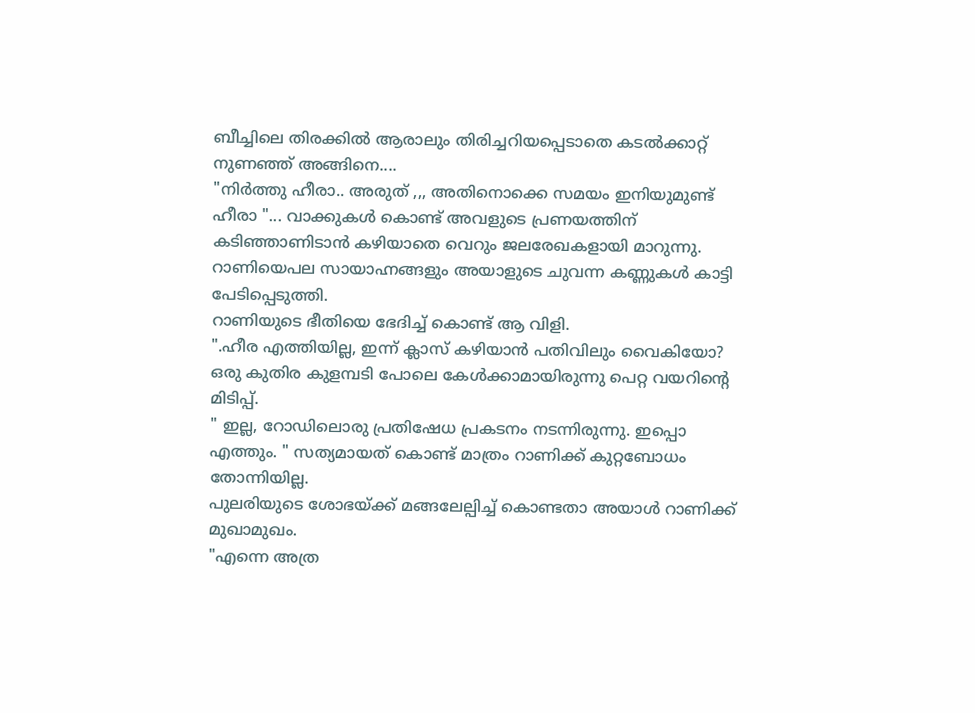ബീച്ചിലെ തിരക്കിൽ ആരാലും തിരിച്ചറിയപ്പെടാതെ കടൽക്കാറ്റ് നുണഞ്ഞ് അങ്ങിനെ....
"നിർത്തു ഹീരാ.. അരുത് ,,, അതിനൊക്കെ സമയം ഇനിയുമുണ്ട് ഹീരാ "... വാക്കുകൾ കൊണ്ട് അവളുടെ പ്രണയത്തിന് കടിഞ്ഞാണിടാൻ കഴിയാതെ വെറും ജലരേഖകളായി മാറുന്നു.
റാണിയെപല സായാഹ്നങ്ങളും അയാളുടെ ചുവന്ന കണ്ണുകൾ കാട്ടി പേടിപ്പെടുത്തി.
റാണിയുടെ ഭീതിയെ ഭേദിച്ച് കൊണ്ട് ആ വിളി.
".ഹീര എത്തിയില്ല, ഇന്ന് ക്ലാസ് കഴിയാൻ പതിവിലും വൈകിയോ? ഒരു കുതിര കുളമ്പടി പോലെ കേൾക്കാമായിരുന്നു പെറ്റ വയറിന്റെ മിടിപ്പ്.
" ഇല്ല, റോഡിലൊരു പ്രതിഷേധ പ്രകടനം നടന്നിരുന്നു. ഇപ്പൊ എത്തും. " സത്യമായത് കൊണ്ട് മാത്രം റാണിക്ക് കുറ്റബോധം തോന്നിയില്ല.
പുലരിയുടെ ശോഭയ്ക്ക് മങ്ങലേല്പിച്ച് കൊണ്ടതാ അയാൾ റാണിക്ക് മുഖാമുഖം.
"എന്നെ അത്ര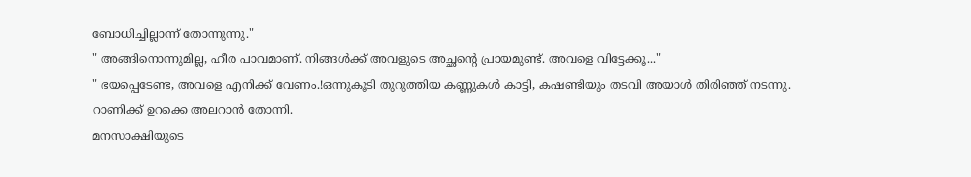ബോധിച്ചില്ലാന്ന് തോന്നുന്നു."
" അങ്ങിനൊന്നുമില്ല, ഹീര പാവമാണ്. നിങ്ങൾക്ക് അവളുടെ അച്ഛന്റെ പ്രായമുണ്ട്. അവളെ വിട്ടേക്കൂ..."
" ഭയപ്പെടേണ്ട, അവളെ എനിക്ക് വേണം.!ഒന്നുകൂടി തുറുത്തിയ കണ്ണുകൾ കാട്ടി, കഷണ്ടിയും തടവി അയാൾ തിരിഞ്ഞ് നടന്നു.
റാണിക്ക് ഉറക്കെ അലറാൻ തോന്നി.
മനസാക്ഷിയുടെ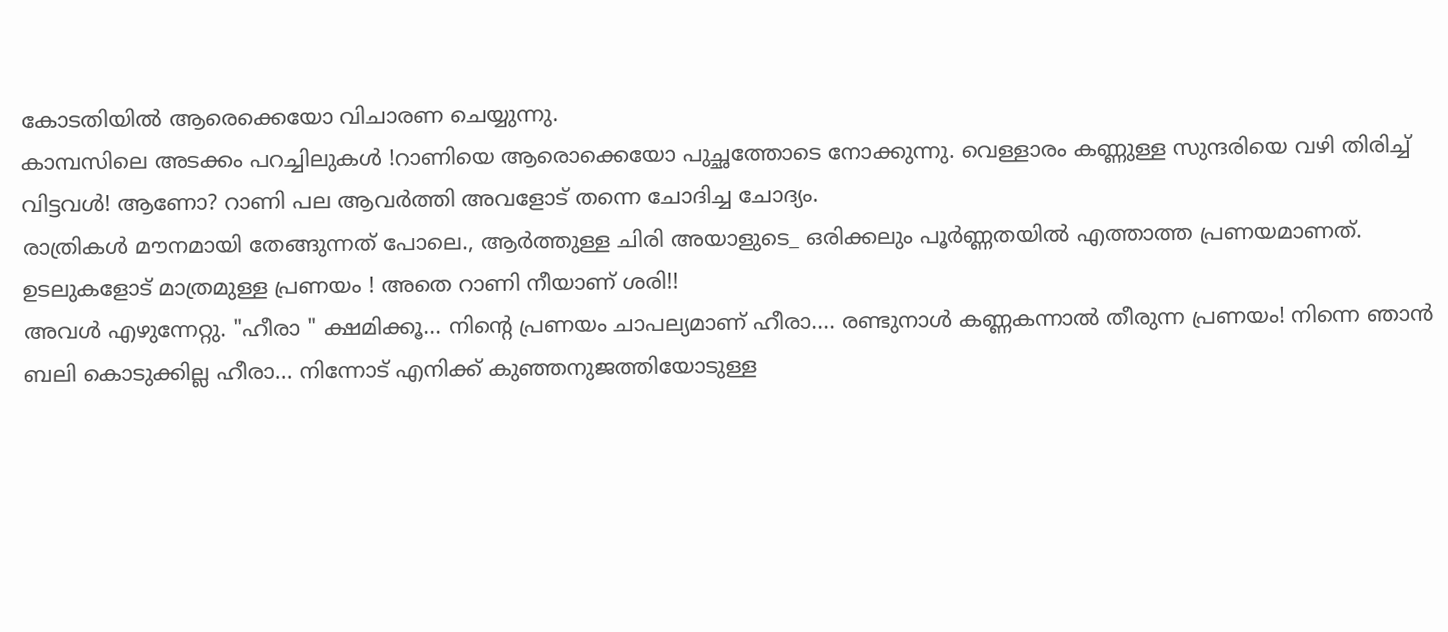കോടതിയിൽ ആരെക്കെയോ വിചാരണ ചെയ്യുന്നു.
കാമ്പസിലെ അടക്കം പറച്ചിലുകൾ !റാണിയെ ആരൊക്കെയോ പുച്ഛത്തോടെ നോക്കുന്നു. വെള്ളാരം കണ്ണുള്ള സുന്ദരിയെ വഴി തിരിച്ച് വിട്ടവൾ! ആണോ? റാണി പല ആവർത്തി അവളോട് തന്നെ ചോദിച്ച ചോദ്യം.
രാത്രികൾ മൗനമായി തേങ്ങുന്നത് പോലെ., ആർത്തുള്ള ചിരി അയാളുടെ_ ഒരിക്കലും പൂർണ്ണതയിൽ എത്താത്ത പ്രണയമാണത്. ഉടലുകളോട് മാത്രമുള്ള പ്രണയം ! അതെ റാണി നീയാണ് ശരി!!
അവൾ എഴുന്നേറ്റു. "ഹീരാ " ക്ഷമിക്കൂ... നിന്റെ പ്രണയം ചാപല്യമാണ് ഹീരാ.... രണ്ടുനാൾ കണ്ണകന്നാൽ തീരുന്ന പ്രണയം! നിന്നെ ഞാൻ ബലി കൊടുക്കില്ല ഹീരാ... നിന്നോട് എനിക്ക് കുഞ്ഞനുജത്തിയോടുള്ള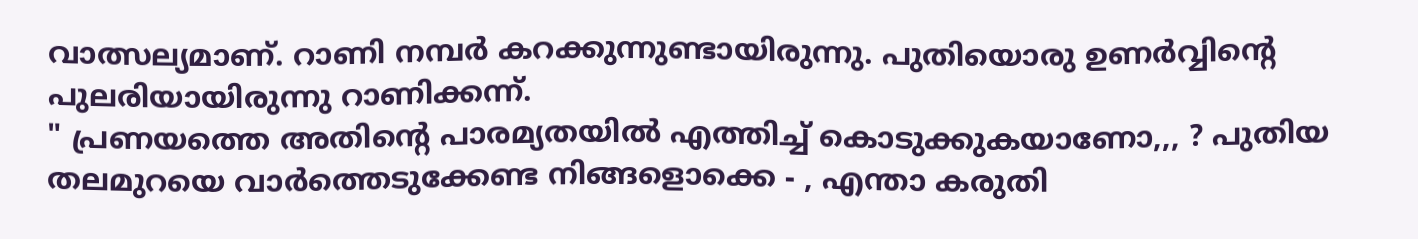വാത്സല്യമാണ്. റാണി നമ്പർ കറക്കുന്നുണ്ടായിരുന്നു. പുതിയൊരു ഉണർവ്വിന്റെ പുലരിയായിരുന്നു റാണിക്കന്ന്.
" പ്രണയത്തെ അതിന്റെ പാരമ്യതയിൽ എത്തിച്ച് കൊടുക്കുകയാണോ,,, ? പുതിയ തലമുറയെ വാർത്തെടുക്കേണ്ട നിങ്ങളൊക്കെ - , എന്താ കരുതി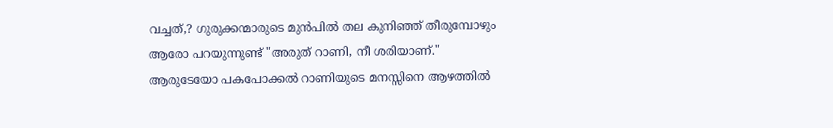വച്ചത്,? ഗുരുക്കന്മാരുടെ മുൻപിൽ തല കുനിഞ്ഞ് തീരുമ്പോഴും ആരോ പറയുന്നുണ്ട് "അരുത് റാണി, നീ ശരിയാണ്." ആരുടേയോ പകപോക്കൽ റാണിയുടെ മനസ്സിനെ ആഴത്തിൽ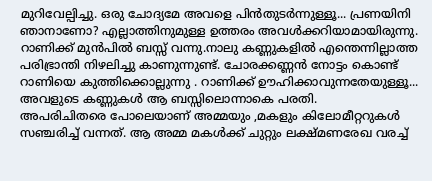മുറിവേല്പിച്ചു. ഒരു ചോദ്യമേ അവളെ പിൻതുടർന്നുള്ളൂ... പ്രണയിനി ഞാനാണോ? എല്ലാത്തിനുമുള്ള ഉത്തരം അവൾക്കറിയാമായിരുന്നു.
റാണിക്ക് മുൻപിൽ ബസ്സ് വന്നു.നാലു കണ്ണുകളിൽ എന്തെന്നില്ലാത്ത പരിഭ്രാന്തി നിഴലിച്ചു കാണുന്നുണ്ട്. ചോരക്കണ്ണൻ നോട്ടം കൊണ്ട് റാണിയെ കുത്തിക്കൊല്ലുന്നു . റാണിക്ക് ഊഹിക്കാവുന്നതേയുള്ളൂ... അവളുടെ കണ്ണുകൾ ആ ബസ്സിലൊന്നാകെ പരതി.
അപരിചിതരെ പോലെയാണ് അമ്മയും ,മകളും കിലോമീറ്ററുകൾ സഞ്ചരിച്ച് വന്നത്. ആ അമ്മ മകൾക്ക് ചുറ്റും ലക്ഷ്മണരേഖ വരച്ച്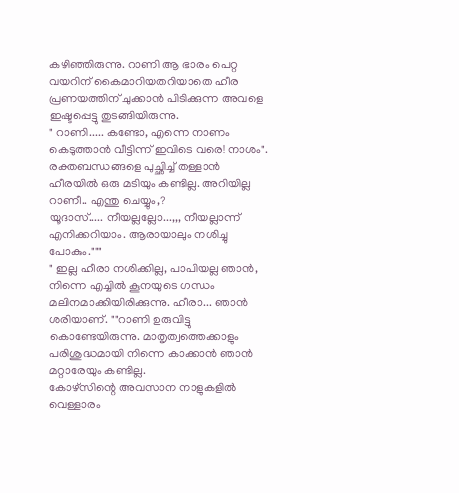കഴിഞ്ഞിരുന്നു. റാണി ആ ഭാരം പെറ്റ വയറിന് കൈമാറിയതറിയാതെ ഹീര പ്രണയത്തിന് ചുക്കാൻ പിടിക്കുന്ന അവളെ ഇഷ്ടപ്പെട്ടു തുടങ്ങിയിരുന്നു.
" റാണി..... കണ്ടോ, എന്നെ നാണം കെടുത്താൻ വീട്ടിന്ന് ഇവിടെ വരെ! നാശം".
രക്തബന്ധങ്ങളെ പുച്ഛിച്ച് തള്ളാൻ ഹീരയിൽ ഒരു മടിയും കണ്ടില്ല. അറിയില്ല റാണീ.. എന്തു ചെയ്യും,?
യൂദാസ്..... നീയല്ലല്ലോ...,,, നീയല്ലാന്ന് എനിക്കറിയാം. ആരായാലും നശിച്ചു പോകും."""
" ഇല്ല ഹീരാ നശിക്കില്ല, പാപിയല്ല ഞാൻ, നിന്നെ എച്ചിൽ കൂനയുടെ ഗന്ധം മലിനമാക്കിയിരിക്കുന്നു. ഹീരാ... ഞാൻ ശരിയാണ്. ""റാണി ഉരുവിട്ടു കൊണ്ടേയിരുന്നു. മാതൃത്വത്തെക്കാളും പരിശുദ്ധമായി നിന്നെ കാക്കാൻ ഞാൻ മറ്റാരേയും കണ്ടില്ല.
കോഴ്സിന്റെ അവസാന നാളുകളിൽ വെള്ളാരം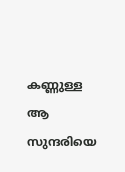കണ്ണുള്ള ആ സുന്ദരിയെ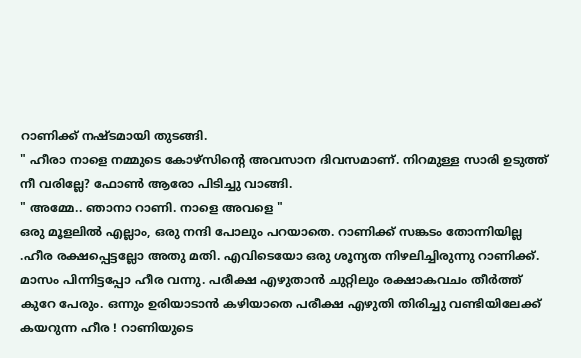റാണിക്ക് നഷ്ടമായി തുടങ്ങി.
" ഹീരാ നാളെ നമ്മുടെ കോഴ്സിന്റെ അവസാന ദിവസമാണ്. നിറമുള്ള സാരി ഉടുത്ത് നീ വരില്ലേ? ഫോൺ ആരോ പിടിച്ചു വാങ്ങി.
" അമ്മേ.. ഞാനാ റാണി. നാളെ അവളെ "
ഒരു മൂളലിൽ എല്ലാം, ഒരു നന്ദി പോലും പറയാതെ. റാണിക്ക് സങ്കടം തോന്നിയില്ല .ഹീര രക്ഷപ്പെട്ടല്ലോ അതു മതി. എവിടെയോ ഒരു ശൂന്യത നിഴലിച്ചിരുന്നു റാണിക്ക്.
മാസം പിന്നിട്ടപ്പോ ഹീര വന്നു. പരീക്ഷ എഴുതാൻ ചുറ്റിലും രക്ഷാകവചം തീർത്ത് കുറേ പേരും. ഒന്നും ഉരിയാടാൻ കഴിയാതെ പരീക്ഷ എഴുതി തിരിച്ചു വണ്ടിയിലേക്ക് കയറുന്ന ഹീര ! റാണിയുടെ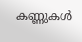കണ്ണുകൾ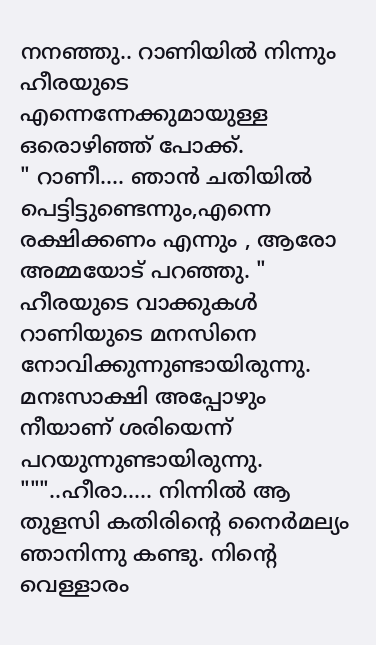നനഞ്ഞു.. റാണിയിൽ നിന്നും ഹീരയുടെ എന്നെന്നേക്കുമായുള്ള ഒരൊഴിഞ്ഞ് പോക്ക്.
" റാണീ.... ഞാൻ ചതിയിൽ പെട്ടിട്ടുണ്ടെന്നും,എന്നെ രക്ഷിക്കണം എന്നും , ആരോ അമ്മയോട് പറഞ്ഞു. " ഹീരയുടെ വാക്കുകൾ റാണിയുടെ മനസിനെ നോവിക്കുന്നുണ്ടായിരുന്നു. മനഃസാക്ഷി അപ്പോഴും നീയാണ് ശരിയെന്ന് പറയുന്നുണ്ടായിരുന്നു.
"""..ഹീരാ..... നിന്നിൽ ആ തുളസി കതിരിന്റെ നൈർമല്യം ഞാനിന്നു കണ്ടു. നിന്റെ വെള്ളാരം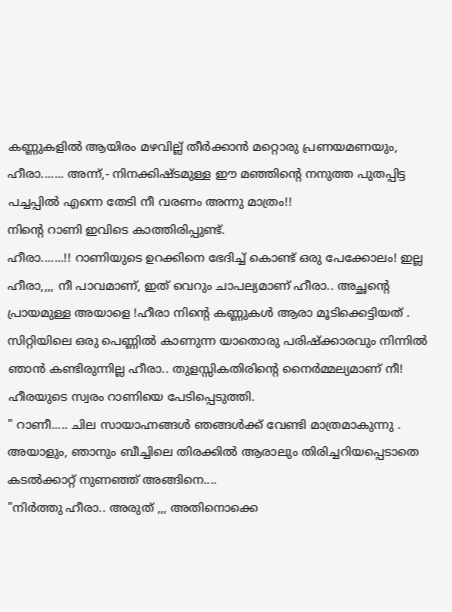കണ്ണുകളിൽ ആയിരം മഴവില്ല് തീർക്കാൻ മറ്റൊരു പ്രണയമണയും, ഹീരാ....... അന്ന്,- നിനക്കിഷ്ടമുള്ള ഈ മഞ്ഞിന്റെ നനുത്ത പുതപ്പിട്ട പച്ചപ്പിൽ എന്നെ തേടി നീ വരണം അന്നു മാത്രം!!
നിന്റെ റാണി ഇവിടെ കാത്തിരിപ്പുണ്ട്.
ഹീരാ.......!! റാണിയുടെ ഉറക്കിനെ ഭേദിച്ച് കൊണ്ട് ഒരു പേക്കോലം! ഇല്ല ഹീരാ,,,, നീ പാവമാണ്, ഇത് വെറും ചാപല്യമാണ് ഹീരാ.. അച്ഛന്റെ പ്രായമുള്ള അയാളെ !ഹീരാ നിന്റെ കണ്ണുകൾ ആരാ മൂടിക്കെട്ടിയത് . സിറ്റിയിലെ ഒരു പെണ്ണിൽ കാണുന്ന യാതൊരു പരിഷ്ക്കാരവും നിന്നിൽ ഞാൻ കണ്ടിരുന്നില്ല ഹീരാ.. തുളസ്സികതിരിന്റെ നൈർമ്മല്യമാണ് നീ!
ഹീരയുടെ സ്വരം റാണിയെ പേടിപ്പെടുത്തി.
" റാണീ..... ചില സായാഹ്നങ്ങൾ ഞങ്ങൾക്ക് വേണ്ടി മാത്രമാകുന്നു . അയാളും, ഞാനും ബീച്ചിലെ തിരക്കിൽ ആരാലും തിരിച്ചറിയപ്പെടാതെ കടൽക്കാറ്റ് നുണഞ്ഞ് അങ്ങിനെ....
"നിർത്തു ഹീരാ.. അരുത് ,,, അതിനൊക്കെ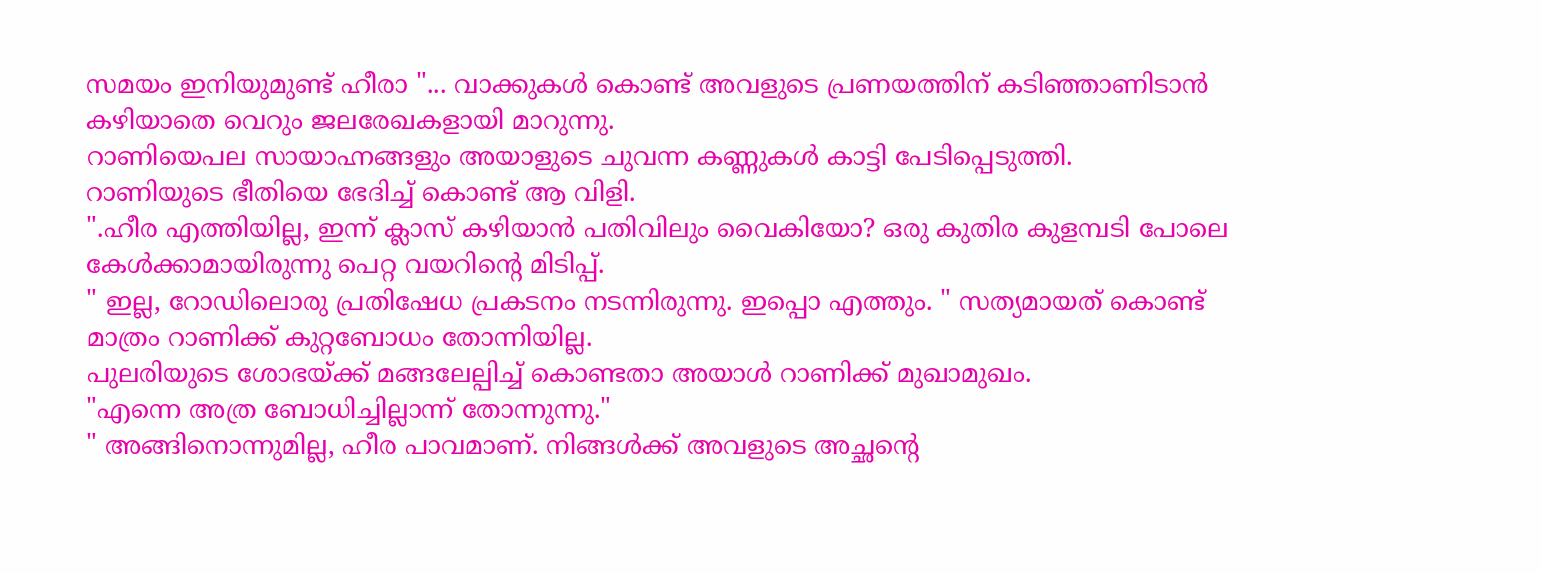സമയം ഇനിയുമുണ്ട് ഹീരാ "... വാക്കുകൾ കൊണ്ട് അവളുടെ പ്രണയത്തിന് കടിഞ്ഞാണിടാൻ കഴിയാതെ വെറും ജലരേഖകളായി മാറുന്നു.
റാണിയെപല സായാഹ്നങ്ങളും അയാളുടെ ചുവന്ന കണ്ണുകൾ കാട്ടി പേടിപ്പെടുത്തി.
റാണിയുടെ ഭീതിയെ ഭേദിച്ച് കൊണ്ട് ആ വിളി.
".ഹീര എത്തിയില്ല, ഇന്ന് ക്ലാസ് കഴിയാൻ പതിവിലും വൈകിയോ? ഒരു കുതിര കുളമ്പടി പോലെ കേൾക്കാമായിരുന്നു പെറ്റ വയറിന്റെ മിടിപ്പ്.
" ഇല്ല, റോഡിലൊരു പ്രതിഷേധ പ്രകടനം നടന്നിരുന്നു. ഇപ്പൊ എത്തും. " സത്യമായത് കൊണ്ട് മാത്രം റാണിക്ക് കുറ്റബോധം തോന്നിയില്ല.
പുലരിയുടെ ശോഭയ്ക്ക് മങ്ങലേല്പിച്ച് കൊണ്ടതാ അയാൾ റാണിക്ക് മുഖാമുഖം.
"എന്നെ അത്ര ബോധിച്ചില്ലാന്ന് തോന്നുന്നു."
" അങ്ങിനൊന്നുമില്ല, ഹീര പാവമാണ്. നിങ്ങൾക്ക് അവളുടെ അച്ഛന്റെ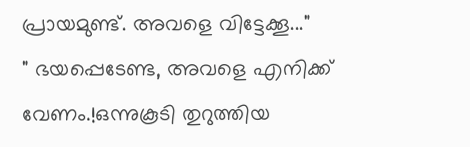പ്രായമുണ്ട്. അവളെ വിട്ടേക്കൂ..."
" ഭയപ്പെടേണ്ട, അവളെ എനിക്ക് വേണം.!ഒന്നുകൂടി തുറുത്തിയ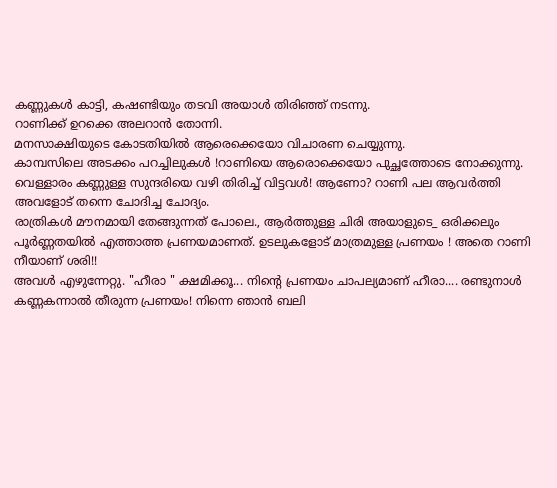കണ്ണുകൾ കാട്ടി, കഷണ്ടിയും തടവി അയാൾ തിരിഞ്ഞ് നടന്നു.
റാണിക്ക് ഉറക്കെ അലറാൻ തോന്നി.
മനസാക്ഷിയുടെ കോടതിയിൽ ആരെക്കെയോ വിചാരണ ചെയ്യുന്നു.
കാമ്പസിലെ അടക്കം പറച്ചിലുകൾ !റാണിയെ ആരൊക്കെയോ പുച്ഛത്തോടെ നോക്കുന്നു. വെള്ളാരം കണ്ണുള്ള സുന്ദരിയെ വഴി തിരിച്ച് വിട്ടവൾ! ആണോ? റാണി പല ആവർത്തി അവളോട് തന്നെ ചോദിച്ച ചോദ്യം.
രാത്രികൾ മൗനമായി തേങ്ങുന്നത് പോലെ., ആർത്തുള്ള ചിരി അയാളുടെ_ ഒരിക്കലും പൂർണ്ണതയിൽ എത്താത്ത പ്രണയമാണത്. ഉടലുകളോട് മാത്രമുള്ള പ്രണയം ! അതെ റാണി നീയാണ് ശരി!!
അവൾ എഴുന്നേറ്റു. "ഹീരാ " ക്ഷമിക്കൂ... നിന്റെ പ്രണയം ചാപല്യമാണ് ഹീരാ.... രണ്ടുനാൾ കണ്ണകന്നാൽ തീരുന്ന പ്രണയം! നിന്നെ ഞാൻ ബലി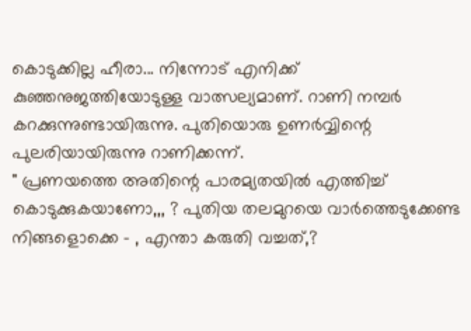കൊടുക്കില്ല ഹീരാ... നിന്നോട് എനിക്ക് കുഞ്ഞനുജത്തിയോടുള്ള വാത്സല്യമാണ്. റാണി നമ്പർ കറക്കുന്നുണ്ടായിരുന്നു. പുതിയൊരു ഉണർവ്വിന്റെ പുലരിയായിരുന്നു റാണിക്കന്ന്.
" പ്രണയത്തെ അതിന്റെ പാരമ്യതയിൽ എത്തിച്ച് കൊടുക്കുകയാണോ,,, ? പുതിയ തലമുറയെ വാർത്തെടുക്കേണ്ട നിങ്ങളൊക്കെ - , എന്താ കരുതി വച്ചത്,?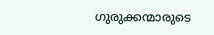ഗുരുക്കന്മാരുടെ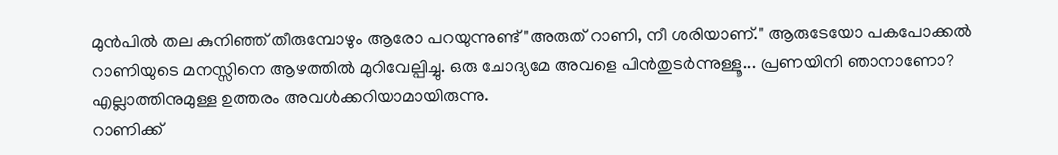മുൻപിൽ തല കുനിഞ്ഞ് തീരുമ്പോഴും ആരോ പറയുന്നുണ്ട് "അരുത് റാണി, നീ ശരിയാണ്." ആരുടേയോ പകപോക്കൽ റാണിയുടെ മനസ്സിനെ ആഴത്തിൽ മുറിവേല്പിച്ചു. ഒരു ചോദ്യമേ അവളെ പിൻതുടർന്നുള്ളൂ... പ്രണയിനി ഞാനാണോ? എല്ലാത്തിനുമുള്ള ഉത്തരം അവൾക്കറിയാമായിരുന്നു.
റാണിക്ക്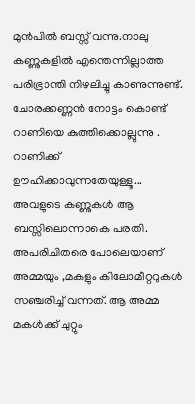മുൻപിൽ ബസ്സ് വന്നു.നാലു കണ്ണുകളിൽ എന്തെന്നില്ലാത്ത പരിഭ്രാന്തി നിഴലിച്ചു കാണുന്നുണ്ട്. ചോരക്കണ്ണൻ നോട്ടം കൊണ്ട് റാണിയെ കുത്തിക്കൊല്ലുന്നു . റാണിക്ക് ഊഹിക്കാവുന്നതേയുള്ളൂ... അവളുടെ കണ്ണുകൾ ആ ബസ്സിലൊന്നാകെ പരതി.
അപരിചിതരെ പോലെയാണ് അമ്മയും ,മകളും കിലോമീറ്ററുകൾ സഞ്ചരിച്ച് വന്നത്. ആ അമ്മ മകൾക്ക് ചുറ്റും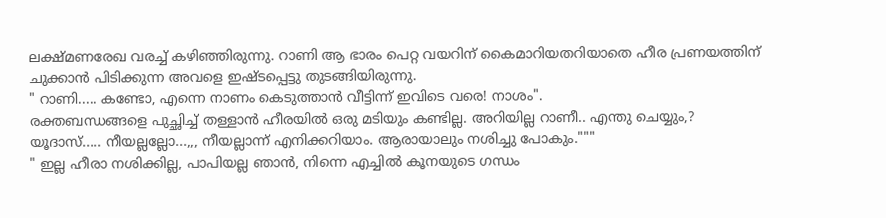ലക്ഷ്മണരേഖ വരച്ച് കഴിഞ്ഞിരുന്നു. റാണി ആ ഭാരം പെറ്റ വയറിന് കൈമാറിയതറിയാതെ ഹീര പ്രണയത്തിന് ചുക്കാൻ പിടിക്കുന്ന അവളെ ഇഷ്ടപ്പെട്ടു തുടങ്ങിയിരുന്നു.
" റാണി..... കണ്ടോ, എന്നെ നാണം കെടുത്താൻ വീട്ടിന്ന് ഇവിടെ വരെ! നാശം".
രക്തബന്ധങ്ങളെ പുച്ഛിച്ച് തള്ളാൻ ഹീരയിൽ ഒരു മടിയും കണ്ടില്ല. അറിയില്ല റാണീ.. എന്തു ചെയ്യും,?
യൂദാസ്..... നീയല്ലല്ലോ...,,, നീയല്ലാന്ന് എനിക്കറിയാം. ആരായാലും നശിച്ചു പോകും."""
" ഇല്ല ഹീരാ നശിക്കില്ല, പാപിയല്ല ഞാൻ, നിന്നെ എച്ചിൽ കൂനയുടെ ഗന്ധം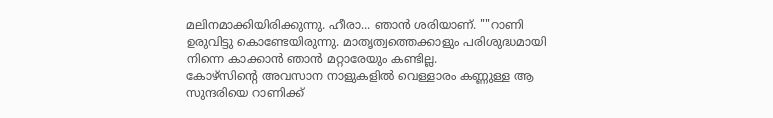മലിനമാക്കിയിരിക്കുന്നു. ഹീരാ... ഞാൻ ശരിയാണ്. ""റാണി ഉരുവിട്ടു കൊണ്ടേയിരുന്നു. മാതൃത്വത്തെക്കാളും പരിശുദ്ധമായി നിന്നെ കാക്കാൻ ഞാൻ മറ്റാരേയും കണ്ടില്ല.
കോഴ്സിന്റെ അവസാന നാളുകളിൽ വെള്ളാരം കണ്ണുള്ള ആ സുന്ദരിയെ റാണിക്ക്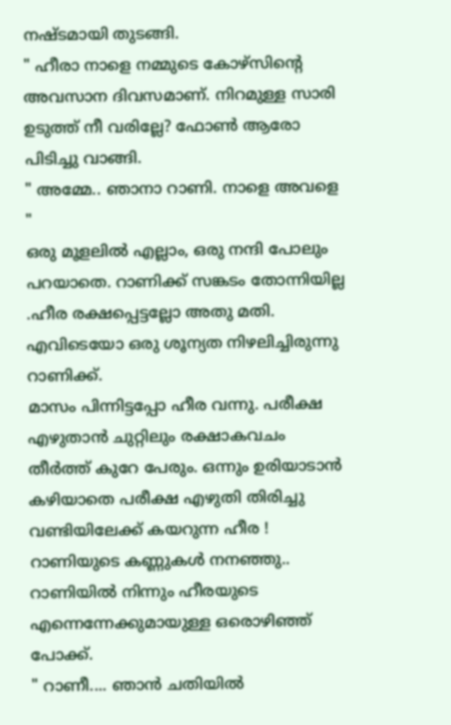നഷ്ടമായി തുടങ്ങി.
" ഹീരാ നാളെ നമ്മുടെ കോഴ്സിന്റെ അവസാന ദിവസമാണ്. നിറമുള്ള സാരി ഉടുത്ത് നീ വരില്ലേ? ഫോൺ ആരോ പിടിച്ചു വാങ്ങി.
" അമ്മേ.. ഞാനാ റാണി. നാളെ അവളെ "
ഒരു മൂളലിൽ എല്ലാം, ഒരു നന്ദി പോലും പറയാതെ. റാണിക്ക് സങ്കടം തോന്നിയില്ല .ഹീര രക്ഷപ്പെട്ടല്ലോ അതു മതി. എവിടെയോ ഒരു ശൂന്യത നിഴലിച്ചിരുന്നു റാണിക്ക്.
മാസം പിന്നിട്ടപ്പോ ഹീര വന്നു. പരീക്ഷ എഴുതാൻ ചുറ്റിലും രക്ഷാകവചം തീർത്ത് കുറേ പേരും. ഒന്നും ഉരിയാടാൻ കഴിയാതെ പരീക്ഷ എഴുതി തിരിച്ചു വണ്ടിയിലേക്ക് കയറുന്ന ഹീര ! റാണിയുടെ കണ്ണുകൾ നനഞ്ഞു.. റാണിയിൽ നിന്നും ഹീരയുടെ എന്നെന്നേക്കുമായുള്ള ഒരൊഴിഞ്ഞ് പോക്ക്.
" റാണീ.... ഞാൻ ചതിയിൽ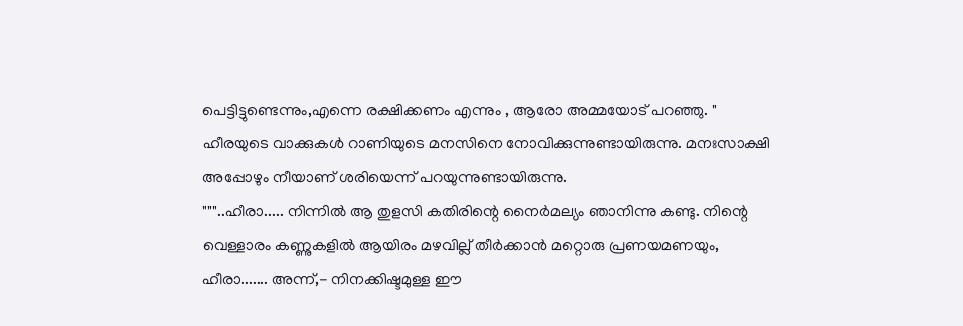പെട്ടിട്ടുണ്ടെന്നും,എന്നെ രക്ഷിക്കണം എന്നും , ആരോ അമ്മയോട് പറഞ്ഞു. " ഹീരയുടെ വാക്കുകൾ റാണിയുടെ മനസിനെ നോവിക്കുന്നുണ്ടായിരുന്നു. മനഃസാക്ഷി അപ്പോഴും നീയാണ് ശരിയെന്ന് പറയുന്നുണ്ടായിരുന്നു.
"""..ഹീരാ..... നിന്നിൽ ആ തുളസി കതിരിന്റെ നൈർമല്യം ഞാനിന്നു കണ്ടു. നിന്റെ വെള്ളാരം കണ്ണുകളിൽ ആയിരം മഴവില്ല് തീർക്കാൻ മറ്റൊരു പ്രണയമണയും, ഹീരാ....... അന്ന്,- നിനക്കിഷ്ടമുള്ള ഈ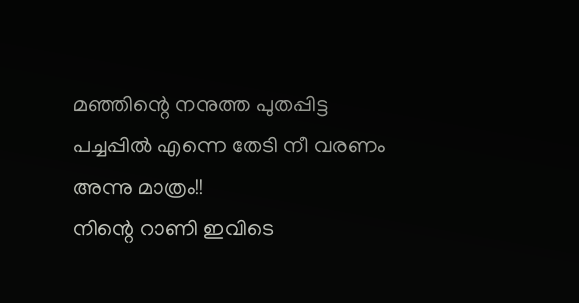മഞ്ഞിന്റെ നനുത്ത പുതപ്പിട്ട പച്ചപ്പിൽ എന്നെ തേടി നീ വരണം അന്നു മാത്രം!!
നിന്റെ റാണി ഇവിടെ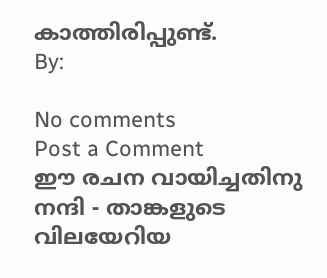കാത്തിരിപ്പുണ്ട്.
By:

No comments
Post a Comment
ഈ രചന വായിച്ചതിനു നന്ദി - താങ്കളുടെ വിലയേറിയ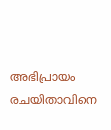അഭിപ്രായം രചയിതാവിനെ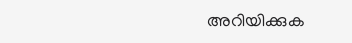അറിയിക്കുക